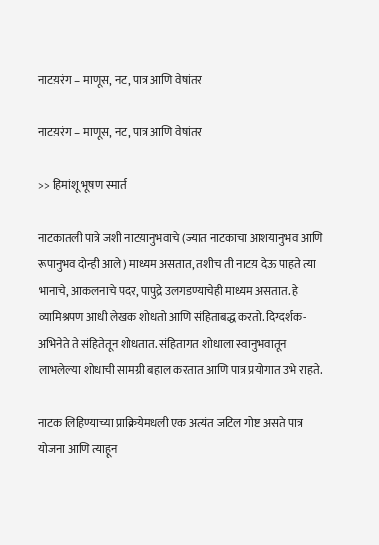नाटय़रंग – माणूस, नट, पात्र आणि वेषांतर

नाटय़रंग – माणूस, नट, पात्र आणि वेषांतर

>> हिमांशू भूषण स्मार्त

नाटकातली पात्रे जशी नाटय़ानुभवाचे (ज्यात नाटकाचा आशयानुभव आणि रूपानुभव दोन्ही आले) माध्यम असतात, तशीच ती नाटय़ देऊ पाहते त्या भानाचे, आकलनाचे पदर, पापुद्रे उलगडण्याचेही माध्यम असतात. हे व्यामिश्रपण आधी लेखक शोधतो आणि संहिताबद्ध करतो. दिग्दर्शक-अभिनेते ते संहितेतून शोधतात. संहितागत शोधाला स्वानुभवातून लाभलेल्या शोधाची सामग्री बहाल करतात आणि पात्र प्रयोगात उभे राहते.

नाटक लिहिण्याच्या प्राक्रियेमधली एक अत्यंत जटिल गोष्ट असते पात्र योजना आणि त्याहून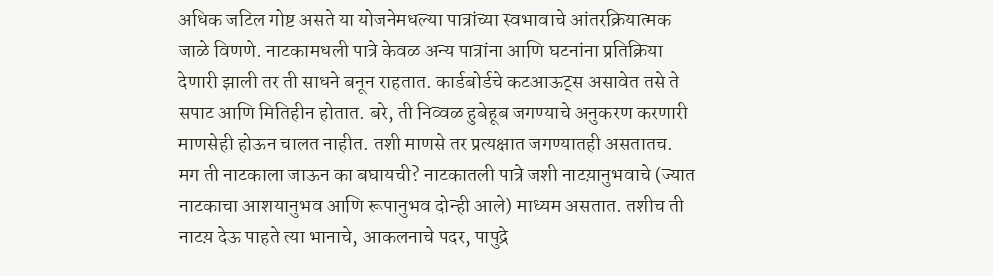अधिक जटिल गोष्ट असते या योजनेमधल्या पात्रांच्या स्वभावाचे आंतरक्रियात्मक जाळे विणणे. नाटकामधली पात्रे केवळ अन्य पात्रांना आणि घटनांना प्रतिक्रिया देणारी झाली तर ती साधने बनून राहतात. कार्डबोर्डचे कटआऊट्स असावेत तसे ते सपाट आणि मितिहीन होतात. बरे, ती निव्वळ हुबेहूब जगण्याचे अनुकरण करणारी माणसेही होऊन चालत नाहीत. तशी माणसे तर प्रत्यक्षात जगण्यातही असतातच. मग ती नाटकाला जाऊन का बघायची? नाटकातली पात्रे जशी नाटय़ानुभवाचे (ज्यात नाटकाचा आशयानुभव आणि रूपानुभव दोन्ही आले) माध्यम असतात. तशीच ती नाटय़ देऊ पाहते त्या भानाचे, आकलनाचे पदर, पापुद्रे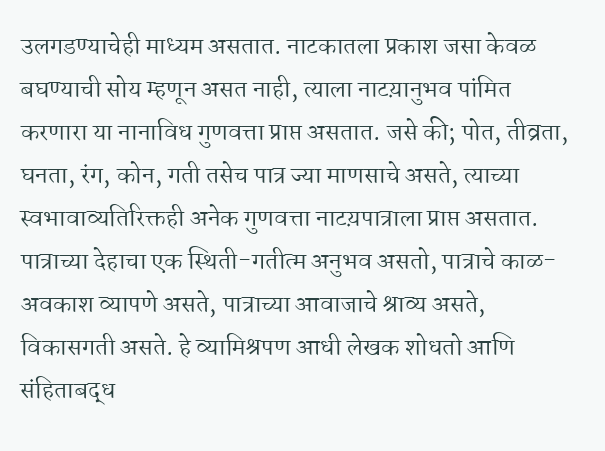उलगडण्याचेही माध्यम असतात. नाटकातला प्रकाश जसा केवळ बघण्याची सोय म्हणून असत नाही, त्याला नाटय़ानुभव पांमित करणारा या नानाविध गुणवत्ता प्राप्त असतात. जसे की; पोत, तीव्रता, घनता, रंग, कोन, गती तसेच पात्र ज्या माणसाचे असते, त्याच्या स्वभावाव्यतिरिक्तही अनेक गुणवत्ता नाटय़पात्राला प्राप्त असतात. पात्राच्या देहाचा एक स्थिती-गतीत्म अनुभव असतो, पात्राचे काळ-अवकाश व्यापणे असते, पात्राच्या आवाजाचे श्राव्य असते, विकासगती असते. हे व्यामिश्रपण आधी लेखक शोधतो आणि संहिताबद्ध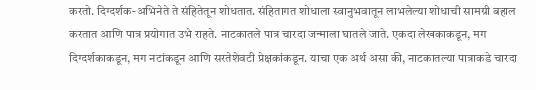करतो. दिग्दर्शक-अभिनेते ते संहितेतून शोधतात. संहितागत शोधाला स्वानुभवातून लाभलेल्या शोधाची सामग्री बहाल करतात आणि पात्र प्रयोगात उभे राहते. नाटकातले पात्र चारदा जन्माला घातले जाते. एकदा लेखकाकडून, मग दिग्दर्शकाकडून, मग नटांकडून आणि सरतेशेवटी प्रेक्षकांकडून. याचा एक अर्थ असा की, नाटकातल्या पात्राकडे चारदा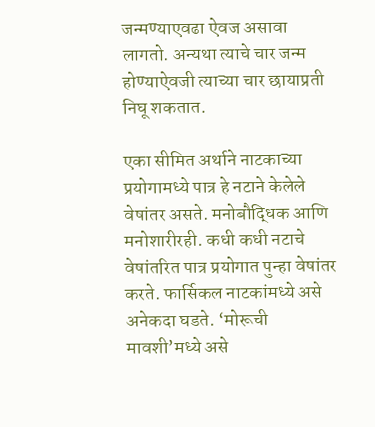जन्मण्याएवढा ऐवज असावा लागतो. अन्यथा त्याचे चार जन्म होण्याऐवजी त्याच्या चार छायाप्रती निघू शकतात.

एका सीमित अर्थाने नाटकाच्या प्रयोगामध्ये पात्र हे नटाने केलेले वेषांतर असते. मनोबौद्धिक आणि मनोशारीरही. कधी कधी नटाचे वेषांतरित पात्र प्रयोगात पुन्हा वेषांतर करते. फार्सिकल नाटकांमध्ये असे अनेकदा घडते. ‘मोरूची मावशी’मध्ये असे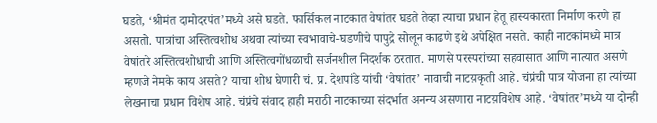घडते, ‘श्रीमंत दामोदरपंत’मध्ये असे घडते. फार्सिकल नाटकात वेषांतर घडते तेव्हा त्याचा प्रधान हेतू हास्यकारता निर्माण करणे हा असतो. पात्रांचा अस्तित्वशोध अथवा त्यांच्या स्वभावाचे-घडणीचे पापुद्रे सोलून काढणे इथे अपेक्षित नसते. काही नाटकांमध्ये मात्र वेषांतरे अस्तित्वशोधाची आणि अस्तित्वगोंधळाची सर्जनशील निदर्शक ठरतात. माणसे परस्परांच्या सहवासात आणि नात्यात असणे म्हणजे नेमके काय असते? याचा शोध घेणारी चं. प्र. देशपांडे यांची ‘वेषांतर’ नावाची नाटय़कृती आहे. चंप्रंची पात्र योजना हा त्यांच्या लेखनाचा प्रधान विशेष आहे. चंप्रंचे संवाद हाही मराठी नाटकाच्या संदर्भात अनन्य असणारा नाटय़विशेष आहे. ‘वेषांतर’मध्ये या दोन्ही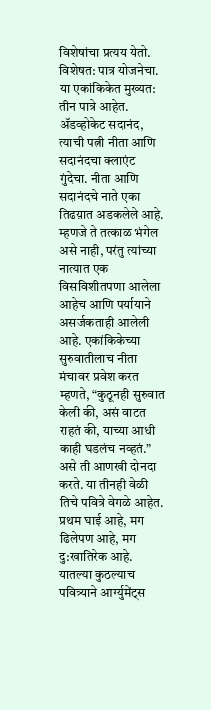विशेषांचा प्रत्यय येतो. विशेषत: पात्र योजनेचा. या एकांकिकेत मुख्यत: तीन पात्रे आहेत. ॲडव्होकेट सदानंद, त्याची पत्नी नीता आणि सदानंदचा क्लाएंट गुंदेचा. नीता आणि सदानंदचे नाते एका तिढय़ात अडकलेले आहे. म्हणजे ते तत्काळ भंगेल असे नाही, परंतु त्यांच्या नात्यात एक विसविशीतपणा आलेला आहेच आणि पर्यायाने असर्जकताही आलेली आहे. एकांकिकेच्या सुरुवातीलाच नीता मंचावर प्रवेश करत म्हणते, “कुठूनही सुरुवात केली की, असं वाटत राहतं की, याच्या आधी काही घडलंच नव्हतं.” असे ती आणखी दोनदा करते. या तीनही वेळी तिचे पवित्रे वेगळे आहेत. प्रथम घाई आहे, मग ढिलेपण आहे, मग दु:खातिरेक आहे. यातल्या कुठल्याच पवित्र्याने आर्ग्युमेंट्स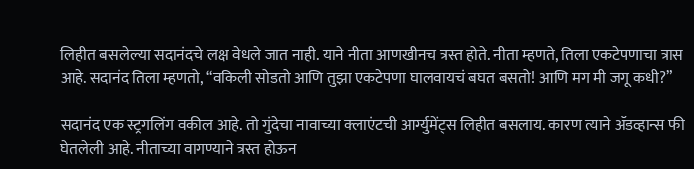लिहीत बसलेल्या सदानंदचे लक्ष वेधले जात नाही. याने नीता आणखीनच त्रस्त होते. नीता म्हणते, तिला एकटेपणाचा त्रास आहे. सदानंद तिला म्हणतो, “वकिली सोडतो आणि तुझा एकटेपणा घालवायचं बघत बसतो! आणि मग मी जगू कधी?”

सदानंद एक स्ट्रगलिंग वकील आहे. तो गुंदेचा नावाच्या क्लाएंटची आर्ग्युमेंट्स लिहीत बसलाय. कारण त्याने ॲडव्हान्स फी घेतलेली आहे. नीताच्या वागण्याने त्रस्त होऊन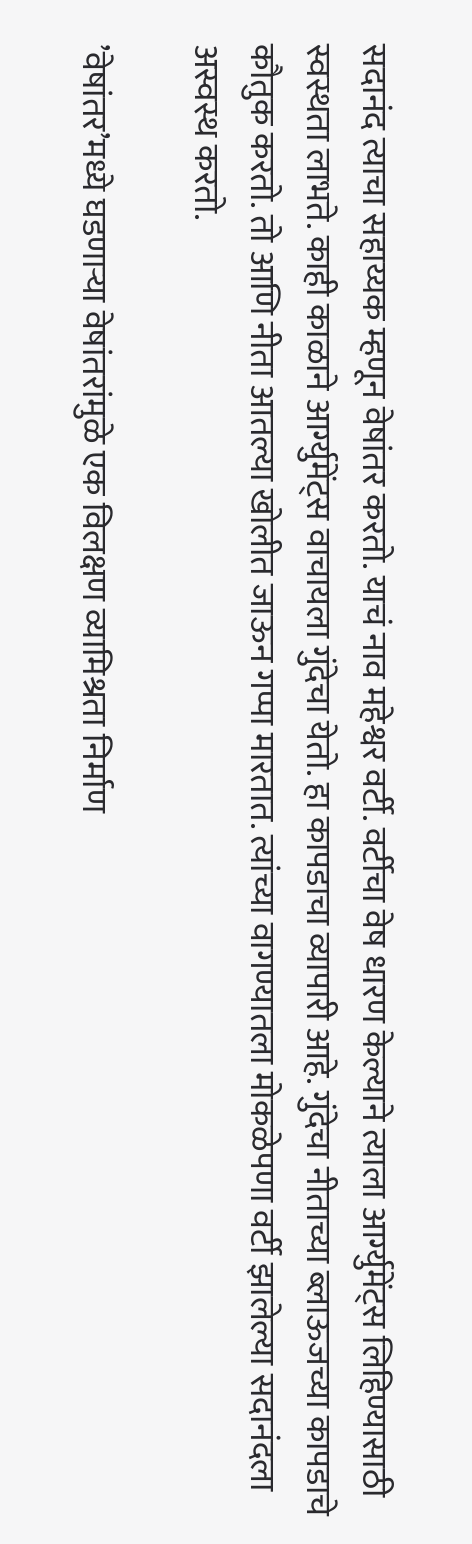सदानंद त्याचा सहाय्यक म्हणून वेषांतर करतो. याचं नाव महेश्वर वर्टी. वर्टीचा वेष धारण केल्याने त्याला आर्ग्युमेंट्स लिहिण्यासाठी स्वस्थता लाभते. काही काळाने आर्ग्युमेंट्स वाचायला गुंदेचा येतो. हा कापडाचा व्यापारी आहे. गुंदेचा नीताच्या ब्लाऊजच्या कापडाचे कौतुक करतो. तो आणि नीता आतल्या खोलीत जाऊन गप्पा मारतात. त्यांच्या वागण्यातला मोकळेपणा वर्टी झालेल्या सदानंदला अस्वस्थ करतो.

’वेषांतर’मध्ये घडणाऱ्या वेषांतरांमुळे एक विलक्षण व्यामिश्रता निर्माण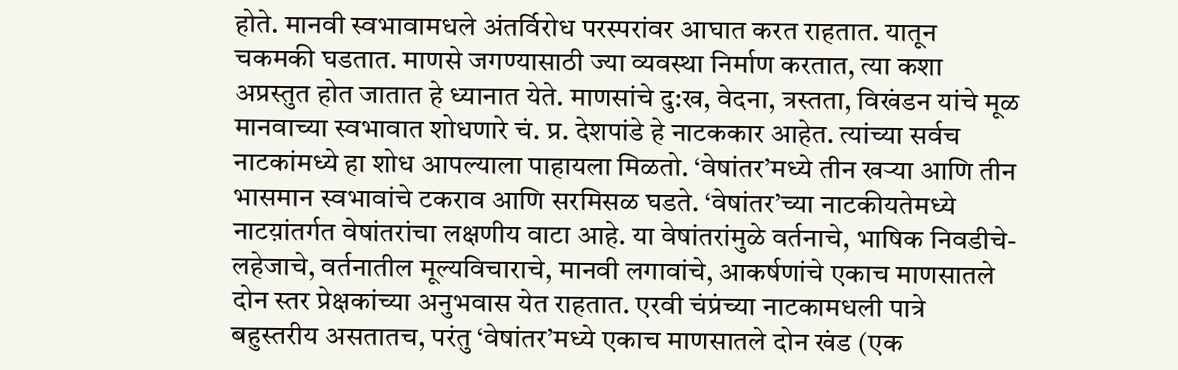होते. मानवी स्वभावामधले अंतर्विरोध परस्परांवर आघात करत राहतात. यातून चकमकी घडतात. माणसे जगण्यासाठी ज्या व्यवस्था निर्माण करतात, त्या कशा अप्रस्तुत होत जातात हे ध्यानात येते. माणसांचे दु:ख, वेदना, त्रस्तता, विखंडन यांचे मूळ मानवाच्या स्वभावात शोधणारे चं. प्र. देशपांडे हे नाटककार आहेत. त्यांच्या सर्वच नाटकांमध्ये हा शोध आपल्याला पाहायला मिळतो. ‘वेषांतर’मध्ये तीन खऱ्या आणि तीन भासमान स्वभावांचे टकराव आणि सरमिसळ घडते. ‘वेषांतर’च्या नाटकीयतेमध्ये नाटय़ांतर्गत वेषांतरांचा लक्षणीय वाटा आहे. या वेषांतरांमुळे वर्तनाचे, भाषिक निवडीचे-लहेजाचे, वर्तनातील मूल्यविचाराचे, मानवी लगावांचे, आकर्षणांचे एकाच माणसातले दोन स्तर प्रेक्षकांच्या अनुभवास येत राहतात. एरवी चंप्रंच्या नाटकामधली पात्रे बहुस्तरीय असतातच, परंतु ‘वेषांतर’मध्ये एकाच माणसातले दोन खंड (एक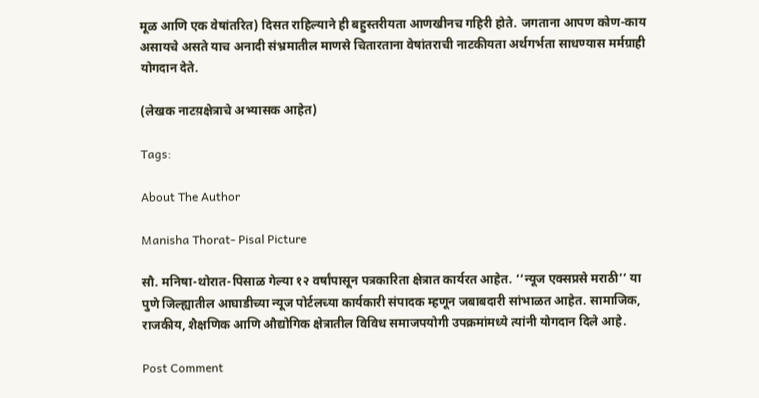मूळ आणि एक वेषांतरित) दिसत राहिल्याने ही बहुस्तरीयता आणखीनच गहिरी होते. जगताना आपण कोण-काय असायचे असते याच अनादी संभ्रमातील माणसे चितारताना वेषांतराची नाटकीयता अर्थगर्भता साधण्यास मर्मग्राही योगदान देते.

(लेखक नाटय़क्षेत्राचे अभ्यासक आहेत)

Tags:

About The Author

Manisha Thorat- Pisal Picture

सौ. मनिषा-थोरात-पिसाळ गेल्या १२ वर्षांपासून पत्रकारिता क्षेत्रात कार्यरत आहेत. ‘‘न्यूज एक्सप्रसे मराठी’’ या पुणे जिल्ह्यातील आघाडीच्या न्यूज पोर्टलच्या कार्यकारी संपादक म्हणून जबाबदारी सांभाळत आहेत. सामाजिक, राजकीय, शैक्षणिक आणि औद्योगिक क्षेत्रातील विविध समाजपयोगी उपक्रमांमध्ये त्यांनी योगदान दिले आहे.

Post Comment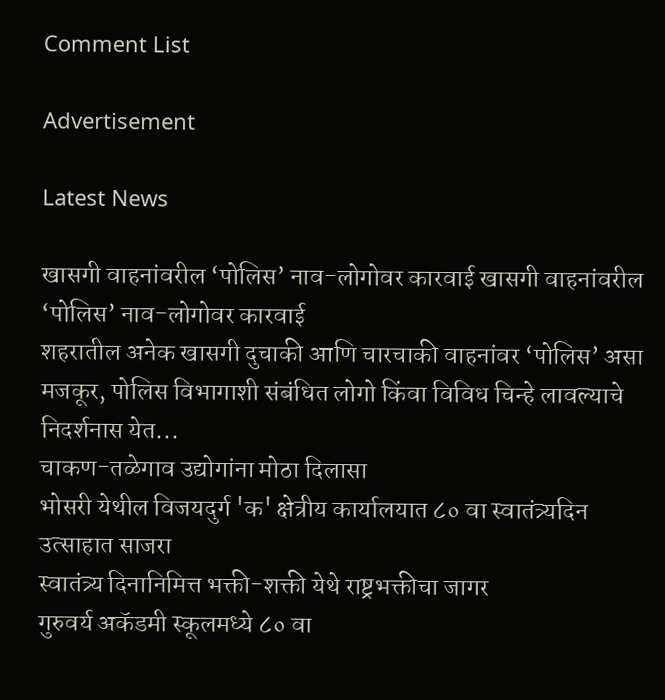Comment List

Advertisement

Latest News

खासगी वाहनांवरील ‘पोलिस’ नाव-लोगोवर कारवाई खासगी वाहनांवरील ‘पोलिस’ नाव-लोगोवर कारवाई
शहरातील अनेक खासगी दुचाकी आणि चारचाकी वाहनांवर ‘पोलिस’ असा मजकूर, पोलिस विभागाशी संबंधित लोगो किंवा विविध चिन्हे लावल्याचे निदर्शनास येत...
चाकण-तळेगाव उद्योगांना मोठा दिलासा
भोसरी येथील विजयदुर्ग 'क' क्षेत्रीय कार्यालयात ८० वा स्वातंत्र्यदिन उत्साहात साजरा
स्वातंत्र्य दिनानिमित्त भक्ती-शक्ती येथे राष्ट्रभक्तीचा जागर
गुरुवर्य अकॅडमी स्कूलमध्ये ८० वा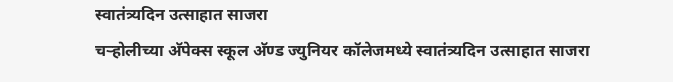स्वातंत्र्यदिन उत्साहात साजरा
चऱ्होलीच्या अ‍ॅपेक्स स्कूल अ‍ॅण्ड ज्युनियर कॉलेजमध्ये स्वातंत्र्यदिन उत्साहात साजरा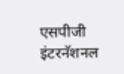एसपीजी इंटरनॅशनल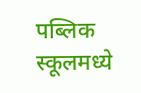पब्लिक स्कूलमध्ये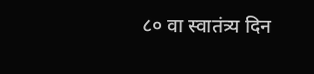८० वा स्वातंत्र्य दिन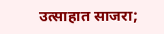उत्साहात साजरा;